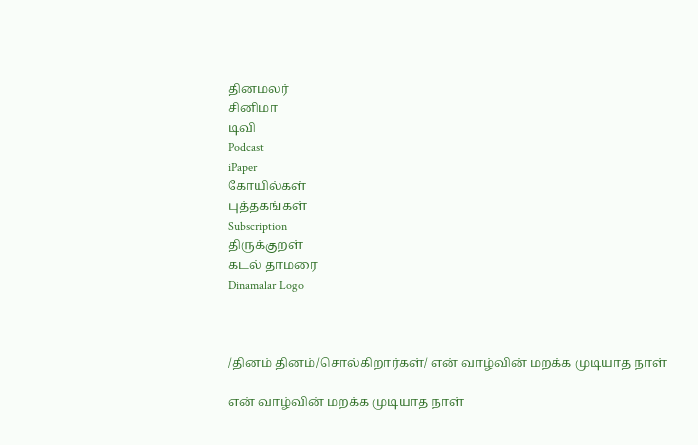தினமலர்
சினிமா
டிவி
Podcast
iPaper
கோயில்கள்
புத்தகங்கள்
Subscription
திருக்குறள்
கடல் தாமரை
Dinamalar Logo



/தினம் தினம்/சொல்கிறார்கள்/ என் வாழ்வின் மறக்க முடியாத நாள்

என் வாழ்வின் மறக்க முடியாத நாள்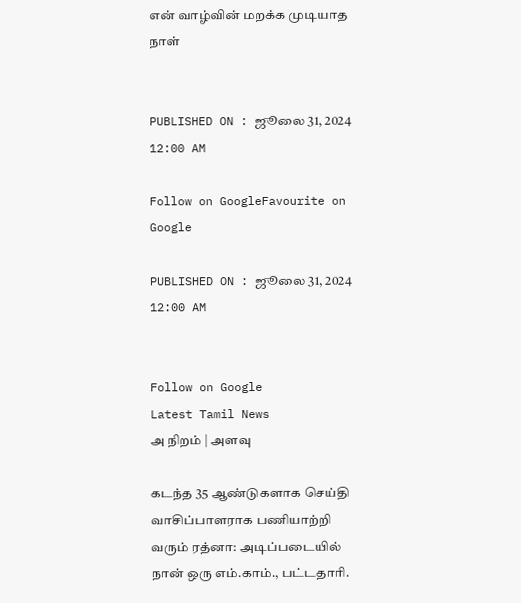என் வாழ்வின் மறக்க முடியாத நாள்


PUBLISHED ON : ஜூலை 31, 2024 12:00 AM

Follow on GoogleFavourite on Google

PUBLISHED ON : ஜூலை 31, 2024 12:00 AM


Follow on Google
Latest Tamil News
அ நிறம் | அளவு

கடந்த 35 ஆண்டுகளாக செய்தி வாசிப்பாளராக பணியாற்றி வரும் ரத்னா: அடிப்படையில் நான் ஒரு எம்.காம்., பட்டதாரி.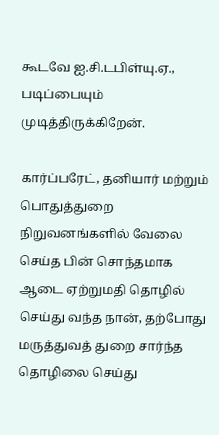கூடவே ஐ.சி.டபிள்யு.ஏ., படிப்பையும் முடித்திருக்கிறேன்.

கார்ப்பரேட், தனியார் மற்றும் பொதுத்துறை நிறுவனங்களில் வேலை செய்த பின் சொந்தமாக ஆடை ஏற்றுமதி தொழில் செய்து வந்த நான், தற்போது மருத்துவத் துறை சார்ந்த தொழிலை செய்து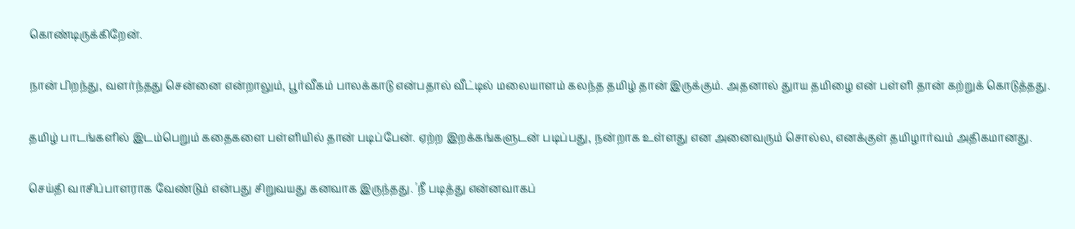கொண்டிருக்கிறேன்.

நான் பிறந்து, வளர்ந்தது சென்னை என்றாலும், பூர்வீகம் பாலக்காடு என்பதால் வீட்டில் மலையாளம் கலந்த தமிழ் தான் இருக்கும். அதனால் துாய தமிழை என் பள்ளி தான் கற்றுக் கொடுத்தது.

தமிழ் பாடங்களில் இடம்பெறும் கதைகளை பள்ளியில் தான் படிப்பேன். ஏற்ற இறக்கங்களுடன் படிப்பது, நன்றாக உள்ளது என அனைவரும் சொல்ல, எனக்குள் தமிழார்வம் அதிகமானது.

செய்தி வாசிப்பாளராக வேண்டும் என்பது சிறுவயது கனவாக இருந்தது. 'நீ படித்து என்னவாகப்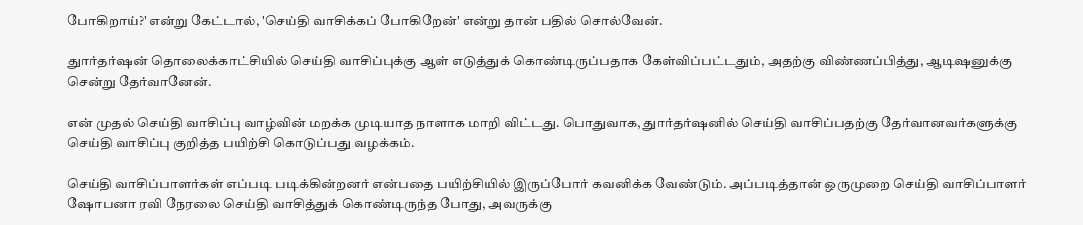போகிறாய்?' என்று கேட்டால், 'செய்தி வாசிக்கப் போகிறேன்' என்று தான் பதில் சொல்வேன்.

துார்தர்ஷன் தொலைக்காட்சியில் செய்தி வாசிப்புக்கு ஆள் எடுத்துக் கொண்டிருப்பதாக கேள்விப்பட்டதும், அதற்கு விண்ணப்பித்து, ஆடிஷனுக்கு சென்று தேர்வானேன்.

என் முதல் செய்தி வாசிப்பு வாழ்வின் மறக்க முடியாத நாளாக மாறி விட்டது. பொதுவாக, துார்தர்ஷனில் செய்தி வாசிப்பதற்கு தேர்வானவர்களுக்கு செய்தி வாசிப்பு குறித்த பயிற்சி கொடுப்பது வழக்கம்.

செய்தி வாசிப்பாளர்கள் எப்படி படிக்கின்றனர் என்பதை பயிற்சியில் இருப்போர் கவனிக்க வேண்டும். அப்படித்தான் ஒருமுறை செய்தி வாசிப்பாளர் ஷோபனா ரவி நேரலை செய்தி வாசித்துக் கொண்டிருந்த போது, அவருக்கு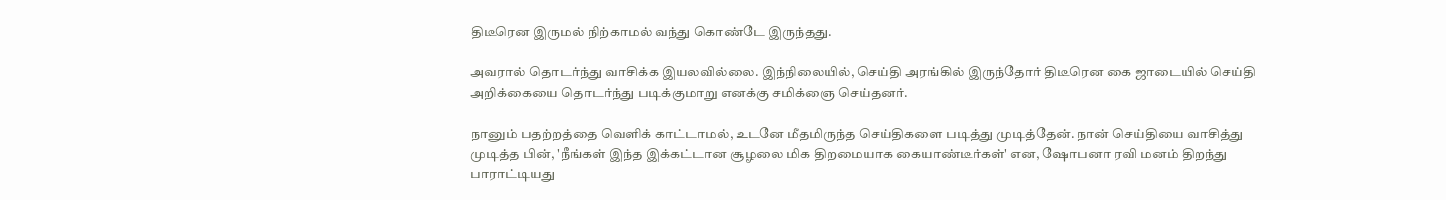திடீரென இருமல் நிற்காமல் வந்து கொண்டே இருந்தது.

அவரால் தொடர்ந்து வாசிக்க இயலவில்லை. இந்நிலையில், செய்தி அரங்கில் இருந்தோர் திடீரென கை ஜாடையில் செய்தி அறிக்கையை தொடர்ந்து படிக்குமாறு எனக்கு சமிக்ஞை செய்தனர்.

நானும் பதற்றத்தை வெளிக் காட்டாமல், உடனே மீதமிருந்த செய்திகளை படித்து முடித்தேன். நான் செய்தியை வாசித்து முடித்த பின், 'நீங்கள் இந்த இக்கட்டான சூழலை மிக திறமையாக கையாண்டீர்கள்' என, ஷோபனா ரவி மனம் திறந்து பாராட்டியது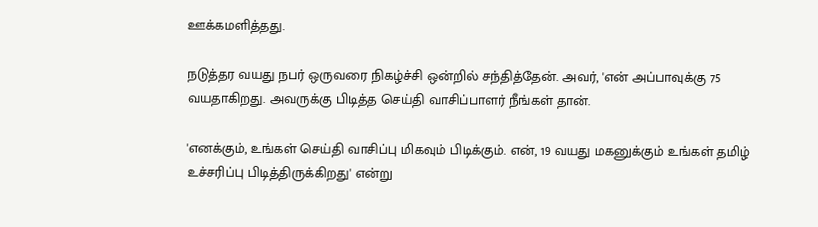ஊக்கமளித்தது.

நடுத்தர வயது நபர் ஒருவரை நிகழ்ச்சி ஒன்றில் சந்தித்தேன். அவர், 'என் அப்பாவுக்கு 75 வயதாகிறது. அவருக்கு பிடித்த செய்தி வாசிப்பாளர் நீங்கள் தான்.

'எனக்கும், உங்கள் செய்தி வாசிப்பு மிகவும் பிடிக்கும். என், 19 வயது மகனுக்கும் உங்கள் தமிழ் உச்சரிப்பு பிடித்திருக்கிறது' என்று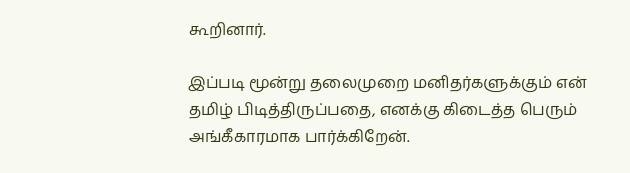கூறினார்.

இப்படி மூன்று தலைமுறை மனிதர்களுக்கும் என் தமிழ் பிடித்திருப்பதை, எனக்கு கிடைத்த பெரும் அங்கீகாரமாக பார்க்கிறேன்.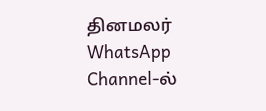தினமலர் WhatsApp Channel-ல்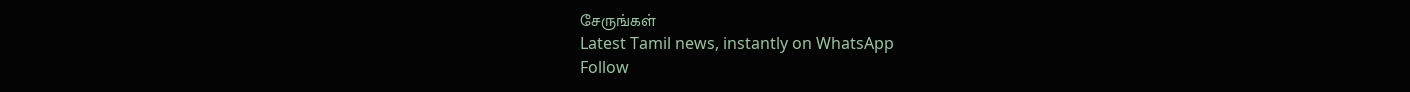சேருங்கள்
Latest Tamil news, instantly on WhatsApp
Follow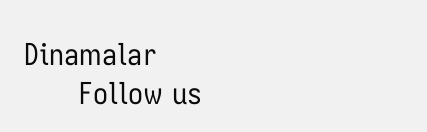Dinamalar
      Follow us